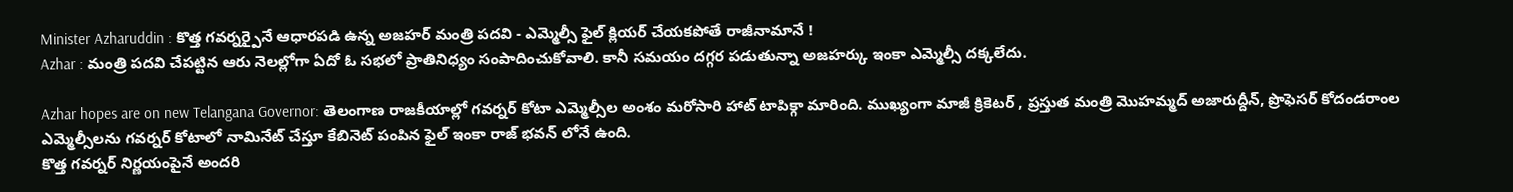Minister Azharuddin : కొత్త గవర్నర్పైనే ఆధారపడి ఉన్న అజహర్ మంత్రి పదవి - ఎమ్మెల్సీ ఫైల్ క్లియర్ చేయకపోతే రాజీనామానే !
Azhar : మంత్రి పదవి చేపట్టిన ఆరు నెలల్లోగా ఏదో ఓ సభలో ప్రాతినిధ్యం సంపాదించుకోవాలి. కానీ సమయం దగ్గర పడుతున్నా అజహర్కు ఇంకా ఎమ్మెల్సీ దక్కలేదు.

Azhar hopes are on new Telangana Governor: తెలంగాణ రాజకీయాల్లో గవర్నర్ కోటా ఎమ్మెల్సీల అంశం మరోసారి హాట్ టాపిక్గా మారింది. ముఖ్యంగా మాజీ క్రికెటర్ , ప్రస్తుత మంత్రి మొహమ్మద్ అజారుద్దీన్, ప్రొఫెసర్ కోదండరాంల ఎమ్మెల్సీలను గవర్నర్ కోటాలో నామినేట్ చేస్తూ కేబినెట్ పంపిన ఫైల్ ఇంకా రాజ్ భవన్ లోనే ఉంది.
కొత్త గవర్నర్ నిర్ణయంపైనే అందరి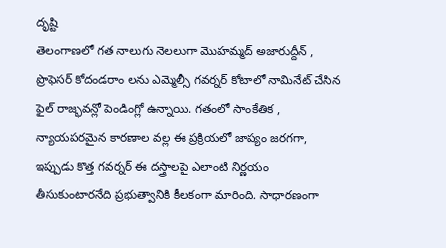దృష్టి
తెలంగాణలో గత నాలుగు నెలలుగా మొహమ్మద్ అజారుద్దీన్ , ప్రొఫెసర్ కోదండరాం లను ఎమ్మెల్సీ గవర్నర్ కోటాలో నామినేట్ చేసిన ఫైల్ రాజ్భవన్లో పెండింగ్లో ఉన్నాయి. గతంలో సాంకేతిక , న్యాయపరమైన కారణాల వల్ల ఈ ప్రక్రియలో జాప్యం జరగగా, ఇప్పుడు కొత్త గవర్నర్ ఈ దస్త్రాలపై ఎలాంటి నిర్ణయం తీసుకుంటారనేది ప్రభుత్వానికి కీలకంగా మారింది. సాధారణంగా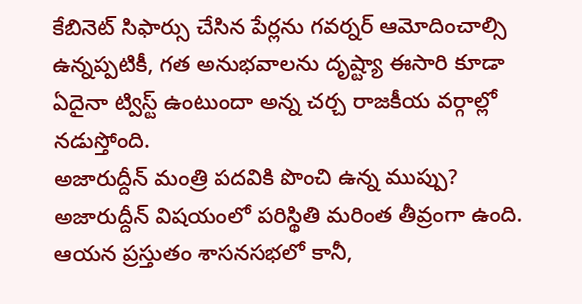కేబినెట్ సిఫార్సు చేసిన పేర్లను గవర్నర్ ఆమోదించాల్సి ఉన్నప్పటికీ, గత అనుభవాలను దృష్ట్యా ఈసారి కూడా ఏదైనా ట్విస్ట్ ఉంటుందా అన్న చర్చ రాజకీయ వర్గాల్లో నడుస్తోంది.
అజారుద్దీన్ మంత్రి పదవికి పొంచి ఉన్న ముప్పు?
అజారుద్దీన్ విషయంలో పరిస్థితి మరింత తీవ్రంగా ఉంది. ఆయన ప్రస్తుతం శాసనసభలో కానీ,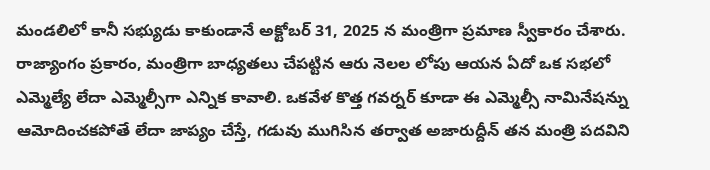మండలిలో కానీ సభ్యుడు కాకుండానే అక్టోబర్ 31, 2025 న మంత్రిగా ప్రమాణ స్వీకారం చేశారు. రాజ్యాంగం ప్రకారం, మంత్రిగా బాధ్యతలు చేపట్టిన ఆరు నెలల లోపు ఆయన ఏదో ఒక సభలో ఎమ్మెల్యే లేదా ఎమ్మెల్సీగా ఎన్నిక కావాలి. ఒకవేళ కొత్త గవర్నర్ కూడా ఈ ఎమ్మెల్సీ నామినేషన్ను ఆమోదించకపోతే లేదా జాప్యం చేస్తే, గడువు ముగిసిన తర్వాత అజారుద్దీన్ తన మంత్రి పదవిని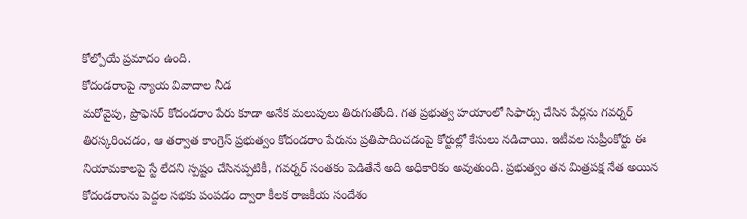కోల్పోయే ప్రమాదం ఉంది.
కోదండరాంపై న్యాయ వివాదాల నీడ
మరోవైపు, ప్రొఫెసర్ కోదండరాం పేరు కూడా అనేక మలుపులు తిరుగుతోంది. గత ప్రభుత్వ హయాంలో సిఫార్సు చేసిన పేర్లను గవర్నర్ తిరస్కరించడం, ఆ తర్వాత కాంగ్రెస్ ప్రభుత్వం కోదండరాం పేరును ప్రతిపాదించడంపై కోర్టుల్లో కేసులు నడిచాయి. ఇటీవల సుప్రీంకోర్టు ఈ నియామకాలపై స్టే లేదని స్పష్టం చేసినప్పటికీ, గవర్నర్ సంతకం పెడితేనే అది అధికారికం అవుతుంది. ప్రభుత్వం తన మిత్రపక్ష నేత అయిన కోదండరాంను పెద్దల సభకు పంపడం ద్వారా కీలక రాజకీయ సందేశం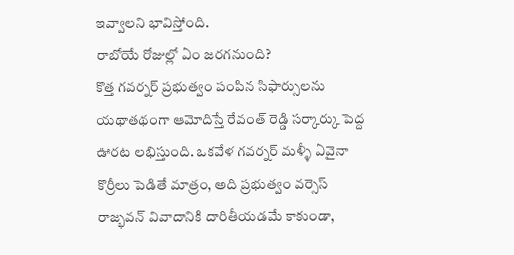ఇవ్వాలని భావిస్తోంది.
రాబోయే రోజుల్లో ఏం జరగనుంది?
కొత్త గవర్నర్ ప్రభుత్వం పంపిన సిఫార్సులను యథాతథంగా ఆమోదిస్తే రేవంత్ రెడ్డి సర్కార్కు పెద్ద ఊరట లభిస్తుంది. ఒకవేళ గవర్నర్ మళ్ళీ ఏవైనా కొర్రీలు పెడితే మాత్రం, అది ప్రభుత్వం వర్సెస్ రాజ్భవన్ వివాదానికి దారితీయడమే కాకుండా,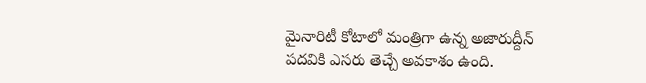మైనారిటీ కోటాలో మంత్రిగా ఉన్న అజారుద్దీన్ పదవికి ఎసరు తెచ్చే అవకాశం ఉంది.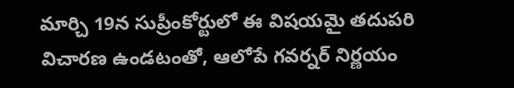మార్చి 19న సుప్రీంకోర్టులో ఈ విషయమై తదుపరి విచారణ ఉండటంతో, ఆలోపే గవర్నర్ నిర్ణయం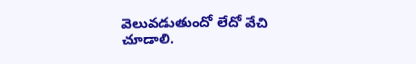వెలువడుతుందో లేదో వేచి చూడాలి.